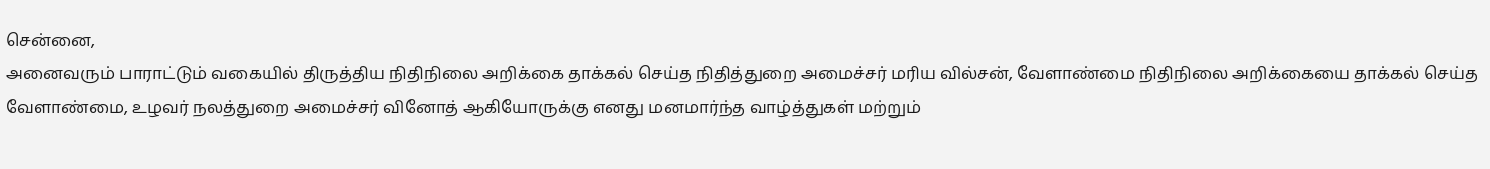சென்னை,
அனைவரும் பாராட்டும் வகையில் திருத்திய நிதிநிலை அறிக்கை தாக்கல் செய்த நிதித்துறை அமைச்சர் மரிய வில்சன், வேளாண்மை நிதிநிலை அறிக்கையை தாக்கல் செய்த வேளாண்மை, உழவர் நலத்துறை அமைச்சர் வினோத் ஆகியோருக்கு எனது மனமார்ந்த வாழ்த்துகள் மற்றும்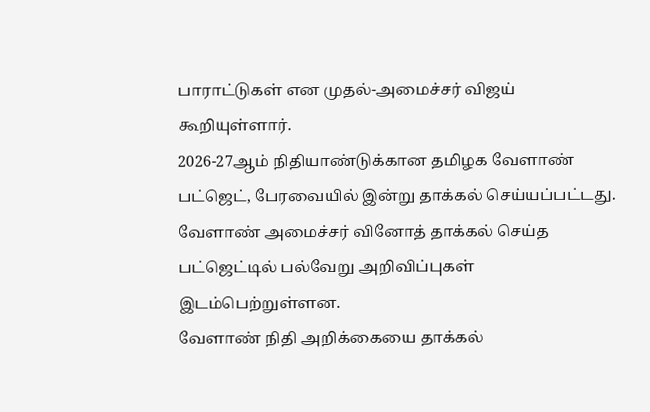பாராட்டுகள் என முதல்-அமைச்சர் விஜய் கூறியுள்ளார்.
2026-27ஆம் நிதியாண்டுக்கான தமிழக வேளாண் பட்ஜெட், பேரவையில் இன்று தாக்கல் செய்யப்பட்டது. வேளாண் அமைச்சர் வினோத் தாக்கல் செய்த பட்ஜெட்டில் பல்வேறு அறிவிப்புகள் இடம்பெற்றுள்ளன.
வேளாண் நிதி அறிக்கையை தாக்கல்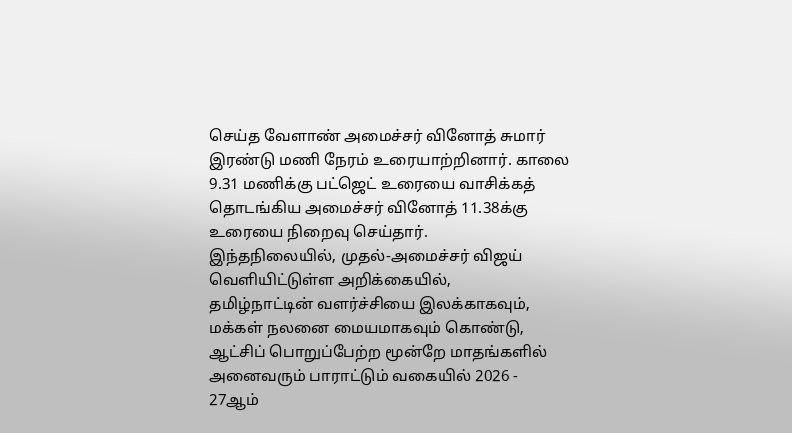செய்த வேளாண் அமைச்சர் வினோத் சுமார் இரண்டு மணி நேரம் உரையாற்றினார். காலை 9.31 மணிக்கு பட்ஜெட் உரையை வாசிக்கத் தொடங்கிய அமைச்சர் வினோத் 11.38க்கு உரையை நிறைவு செய்தார்.
இந்தநிலையில், முதல்-அமைச்சர் விஜய் வெளியிட்டுள்ள அறிக்கையில்,
தமிழ்நாட்டின் வளர்ச்சியை இலக்காகவும், மக்கள் நலனை மையமாகவும் கொண்டு, ஆட்சிப் பொறுப்பேற்ற மூன்றே மாதங்களில் அனைவரும் பாராட்டும் வகையில் 2026 - 27ஆம்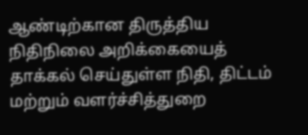ஆண்டிற்கான திருத்திய நிதிநிலை அறிக்கையைத் தாக்கல் செய்துள்ள நிதி, திட்டம் மற்றும் வளர்ச்சித்துறை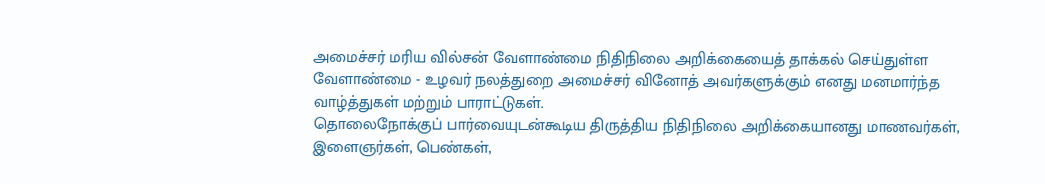அமைச்சர் மரிய வில்சன் வேளாண்மை நிதிநிலை அறிக்கையைத் தாக்கல் செய்துள்ள வேளாண்மை - உழவர் நலத்துறை அமைச்சர் வினோத் அவர்களுக்கும் எனது மனமார்ந்த வாழ்த்துகள் மற்றும் பாராட்டுகள்.
தொலைநோக்குப் பார்வையுடன்கூடிய திருத்திய நிதிநிலை அறிக்கையானது மாணவர்கள், இளைஞர்கள், பெண்கள்,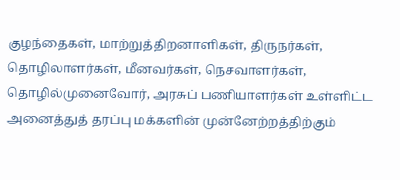குழந்தைகள், மாற்றுத்திறனாளிகள், திருநர்கள், தொழிலாளர்கள், மீனவர்கள், நெசவாளர்கள், தொழில்முனைவோர், அரசுப் பணியாளர்கள் உள்ளிட்ட அனைத்துத் தரப்பு மக்களின் முன்னேற்றத்திற்கும்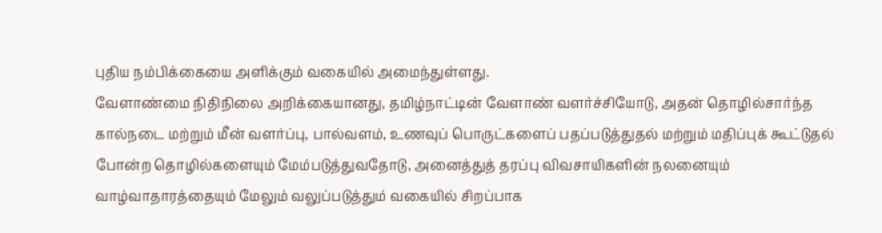புதிய நம்பிக்கையை அளிக்கும் வகையில் அமைந்துள்ளது.
வேளாண்மை நிதிநிலை அறிக்கையானது, தமிழ்நாட்டின் வேளாண் வளர்ச்சியோடு, அதன் தொழில்சார்ந்த கால்நடை மற்றும் மீன் வளர்ப்பு, பால்வளம், உணவுப் பொருட்களைப் பதப்படுத்துதல் மற்றும் மதிப்புக் கூட்டுதல் போன்ற தொழில்களையும் மேம்படுத்துவதோடு, அனைத்துத் தரப்பு விவசாயிகளின் நலனையும் வாழ்வாதாரத்தையும் மேலும் வலுப்படுத்தும் வகையில் சிறப்பாக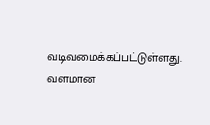வடிவமைக்கப்பட்டுள்ளது.
வளமான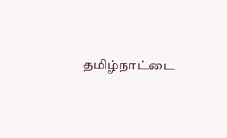தமிழ்நாட்டை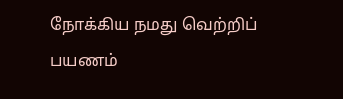நோக்கிய நமது வெற்றிப் பயணம்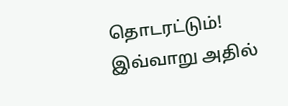தொடரட்டும்!
இவ்வாறு அதில்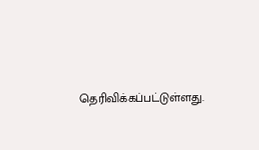தெரிவிக்கப்பட்டுள்ளது.